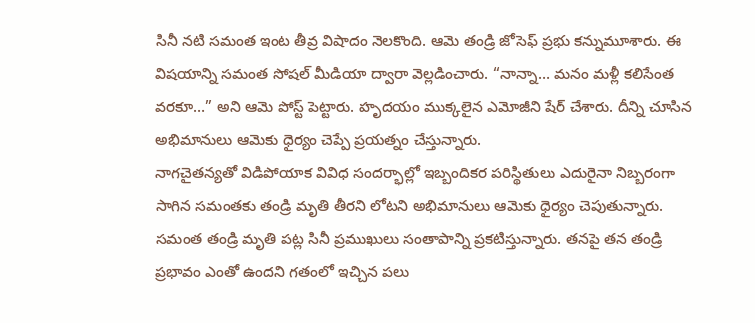సినీ నటి సమంత ఇంట తీవ్ర విషాదం నెలకొంది. ఆమె తండ్రి జోసెఫ్ ప్రభు కన్నుమూశారు. ఈ విషయాన్ని సమంత సోషల్ మీడియా ద్వారా వెల్లడించారు. “నాన్నా… మనం మళ్లీ కలిసేంత వరకూ…” అని ఆమె పోస్ట్ పెట్టారు. హృదయం ముక్కలైన ఎమోజీని షేర్ చేశారు. దీన్ని చూసిన అభిమానులు ఆమెకు ధైర్యం చెప్పే ప్రయత్నం చేస్తున్నారు.
నాగచైతన్యతో విడిపోయాక వివిధ సందర్భాల్లో ఇబ్బందికర పరిస్థితులు ఎదురైనా నిబ్బరంగా సాగిన సమంతకు తండ్రి మృతి తీరని లోటని అభిమానులు ఆమెకు ధైర్యం చెపుతున్నారు. సమంత తండ్రి మృతి పట్ల సినీ ప్రముఖులు సంతాపాన్ని ప్రకటిస్తున్నారు. తనపై తన తండ్రి ప్రభావం ఎంతో ఉందని గతంలో ఇచ్చిన పలు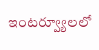ఇంటర్వ్యూలలో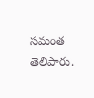సమంత తెలిపారు.